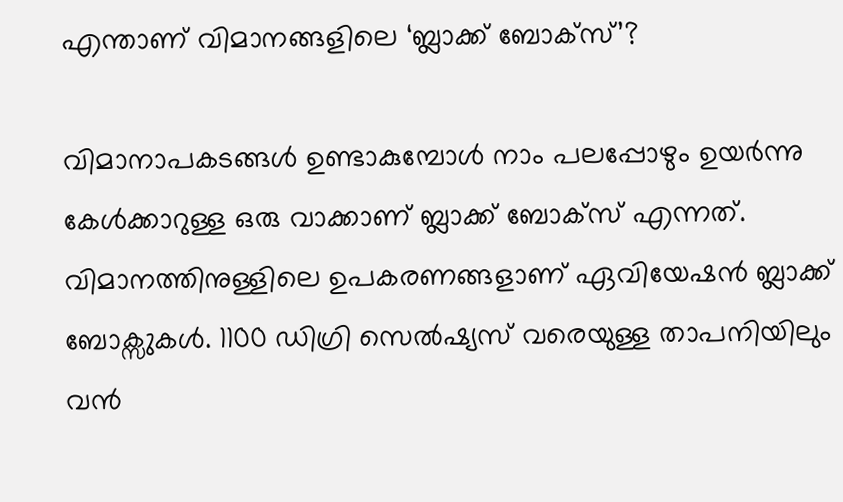എന്താണ് വിമാനങ്ങളിലെ ‘ബ്ലാക്ക് ബോക്സ്’?

വിമാനാപകടങ്ങൾ ഉണ്ടാകുമ്പോൾ നാം പലപ്പോഴും ഉയർന്നു കേൾക്കാറുള്ള ഒരു വാക്കാണ് ബ്ലാക്ക് ബോക്സ് എന്നത്. വിമാനത്തിനുള്ളിലെ ഉപകരണങ്ങളാണ് ഏവിയേഷൻ ബ്ലാക്ക് ബോക്സുകൾ. 1100 ഡിഗ്രി സെൽഷ്യസ് വരെയുള്ള താപനിയിലും വൻ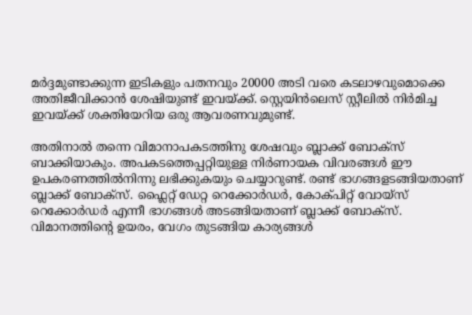മർദ്ദമുണ്ടാക്കുന്ന ഇടികളും പതനവും 20000 അടി വരെ കടലാഴവുമൊക്കെ അതിജീവിക്കാൻ ശേഷിയുണ്ട് ഇവയ്ക്ക്. സ്റ്റെയിൻലെസ് സ്റ്റീലിൽ നിർമിച്ച ഇവയ്ക്ക് ശക്തിയേറിയ ഒരു ആവരണവുമുണ്ട്.

അതിനാൽ തന്നെ വിമാനാപകടത്തിനു ശേഷവും ബ്ലാക്ക് ബോക്സ് ബാക്കിയാകും. അപകടത്തെപ്പറ്റിയുള്ള നിർണായക വിവരങ്ങൾ ഈ ഉപകരണത്തിൽനിന്നു ലഭിക്കുകയും ചെയ്യാറുണ്ട്. രണ്ട് ഭാഗങ്ങളടങ്ങിയതാണ് ബ്ലാക്ക് ബോക്സ്. ഫ്ലൈറ്റ് ഡേറ്റ റെക്കോർഡർ, കോക്പിറ്റ് വോയ്സ് റെക്കോർഡർ എന്നീ ഭാഗങ്ങൾ അടങ്ങിയതാണ് ബ്ലാക്ക് ബോക്സ്. വിമാനത്തിന്റെ ഉയരം, വേഗം തുടങ്ങിയ കാര്യങ്ങൾ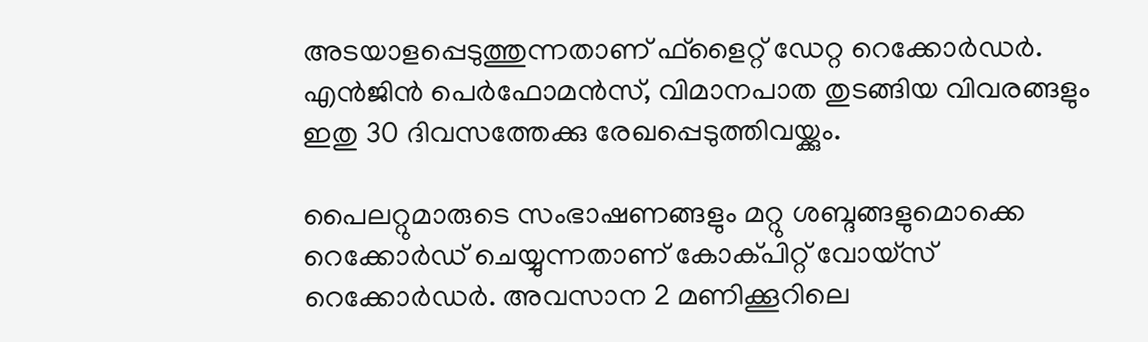അടയാളപ്പെടുത്തുന്നതാണ് ഫ്ളൈറ്റ് ഡേറ്റ റെക്കോർഡർ. എൻജിൻ പെർഫോമൻസ്, വിമാനപാത തുട‌ങ്ങിയ വിവരങ്ങളും ഇതു 30 ദിവസത്തേക്കു രേഖപ്പെടുത്തിവയ്ക്കും.

പൈലറ്റുമാരുടെ സംഭാഷണങ്ങളും മറ്റു ശബ്ദങ്ങളുമൊക്കെ റെക്കോർഡ് ചെയ്യുന്നതാണ് കോക്പിറ്റ് വോയ്സ് റെക്കോർഡർ. അവസാന 2 മണിക്കൂറിലെ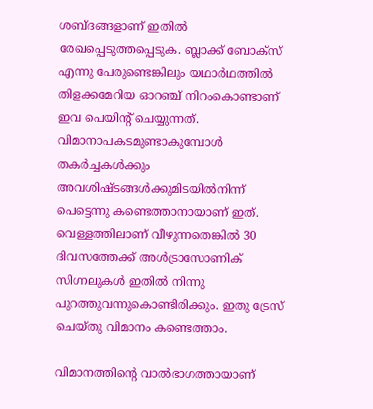ശബ്ദങ്ങളാണ് ഇതിൽ രേഖപ്പെടുത്തപ്പെടുക. ബ്ലാക്ക് ബോക്സ് എന്നു പേരുണ്ടെങ്കിലും യഥാർഥത്തിൽ തിളക്കമേറിയ ഓറഞ്ച് നിറംകൊണ്ടാണ് ഇവ പെയിന്റ് ചെയ്യുന്നത്. വിമാനാപകടമുണ്ടാകുമ്പോൾ തകർച്ചകൾക്കും അവശിഷ്ടങ്ങൾക്കുമിടയിൽനിന്ന് പെട്ടെന്നു കണ്ടെത്താനായാണ് ഇത്. വെള്ളത്തിലാണ് വീഴുന്നതെങ്കിൽ 30 ദിവസത്തേക്ക് അൾട്രാസോണിക് സിഗ്നലുകൾ ഇതിൽ നിന്നു പുറത്തുവന്നുകൊണ്ടിരിക്കും. ഇതു ട്രേസ് ചെയ്തു വിമാനം കണ്ടെത്താം.

വിമാനത്തിന്റെ വാൽഭാഗത്തായാണ്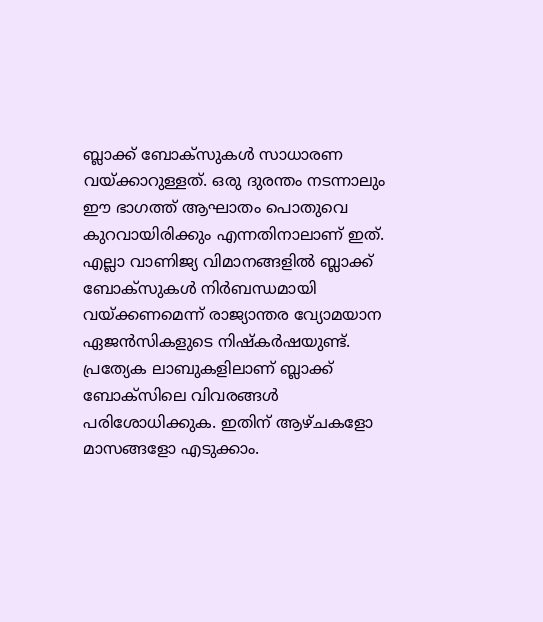ബ്ലാക്ക് ബോക്സുകൾ സാധാരണ വയ്ക്കാറുള്ളത്. ഒരു ദുരന്തം നടന്നാലും ഈ ഭാഗത്ത് ആഘാതം പൊതുവെ കുറവായിരിക്കും എന്നതിനാലാണ് ഇത്. എല്ലാ വാണിജ്യ വിമാനങ്ങളിൽ ബ്ലാക്ക് ബോക്സുകൾ നിർബന്ധമായി വയ്ക്കണമെന്ന് രാജ്യാന്തര വ്യോമയാന ഏജൻസികളുടെ നിഷ്കർഷയുണ്ട്. പ്രത്യേക ലാബുകളിലാണ് ബ്ലാക്ക് ബോക്സിലെ വിവരങ്ങൾ പരിശോധിക്കുക. ഇതിന് ആഴ്ചകളോ മാസങ്ങളോ എടുക്കാം.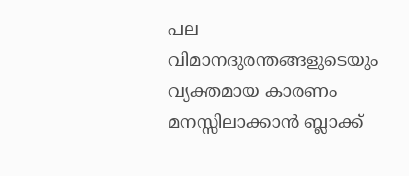പല വിമാനദുരന്തങ്ങളുടെയും വ്യക്തമായ കാരണം മനസ്സിലാക്കാൻ ബ്ലാക്ക്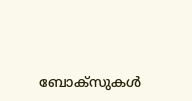ബോക്സുകൾ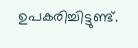ഉപകരിച്ചിട്ടുണ്ട്.